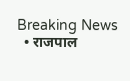Breaking News
  • राजपाल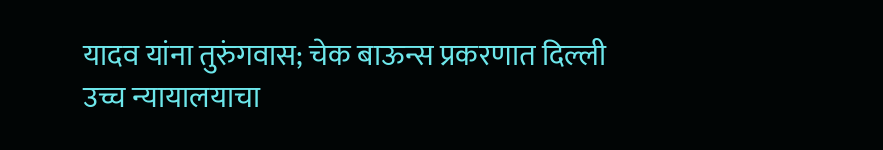यादव यांना तुरुंगवास; चेक बाऊन्स प्रकरणात दिल्ली उच्च न्यायालयाचा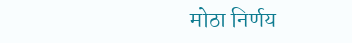मोठा निर्णय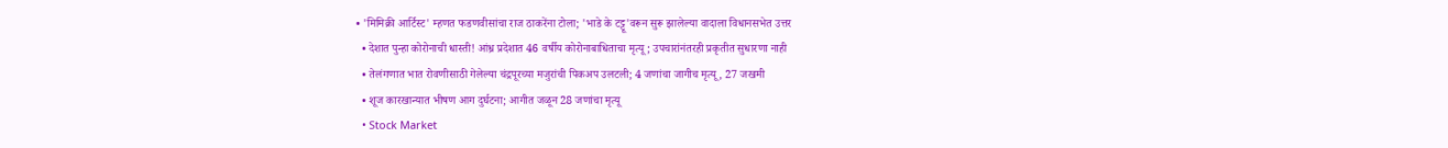• 'मिमिक्री आर्टिस्ट' म्हणत फडणवीसांचा राज ठाकरेंना टोला; 'भाडे के टट्टू'वरून सुरू झालेल्या वादाला विधानसभेत उत्तर
  • देशात पुन्हा कोरोनाची धास्ती! आंध्र प्रदेशात 46 वर्षीय कोरोनाबाधिताचा मृत्यू; उपचारांनंतरही प्रकृतीत सुधारणा नाही
  • तेलंगणात भात रोवणीसाठी गेलेल्या चंद्रपूरच्या मजुरांची पिकअप उलटली; 4 जणांचा जागीच मृत्यू , 27 जखमी
  • शूज कारखान्यात भीषण आग दुर्घटना; आगीत जळून 28 जणांचा मृत्यू
  • Stock Market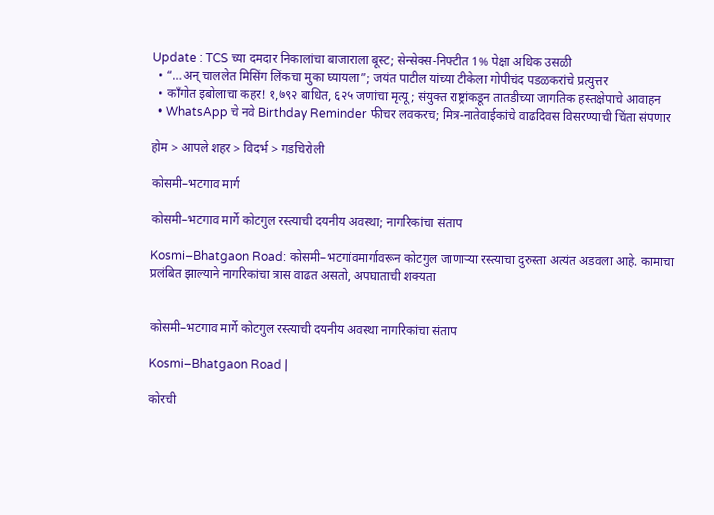Update : TCS च्या दमदार निकालांचा बाजाराला बूस्ट; सेन्सेक्स-निफ्टीत 1% पेक्षा अधिक उसळी
  • “…अन् चाललेत मिसिंग लिंकचा मुका घ्यायला”; जयंत पाटील यांच्या टीकेला गोपीचंद पडळकरांचे प्रत्युत्तर
  • काँगोत इबोलाचा कहर! १,७९२ बाधित, ६२५ जणांचा मृत्यू; संयुक्त राष्ट्रांकडून तातडीच्या जागतिक हस्तक्षेपाचे आवाहन
  • WhatsApp चे नवे Birthday Reminder फीचर लवकरच; मित्र-नातेवाईकांचे वाढदिवस विसरण्याची चिंता संपणार

होम > आपले शहर > विदर्भ > गडचिरोली

कोसमी–भटगाव मार्ग

कोसमी–भटगाव मार्गे कोटगुल रस्त्याची दयनीय अवस्था; नागरिकांचा संताप

Kosmi–Bhatgaon Road: कोसमी–भटगांवमार्गावरून कोटगुल जाणाऱ्या रस्त्याचा दुरुस्ता अत्यंत अडवला आहे. कामाचा प्रलंबित झाल्याने नागरिकांचा त्रास वाढत असतो, अपघाताची शक्यता


कोसमी–भटगाव मार्गे कोटगुल रस्त्याची दयनीय अवस्था नागरिकांचा संताप

Kosmi–Bhatgaon Road |

कोरची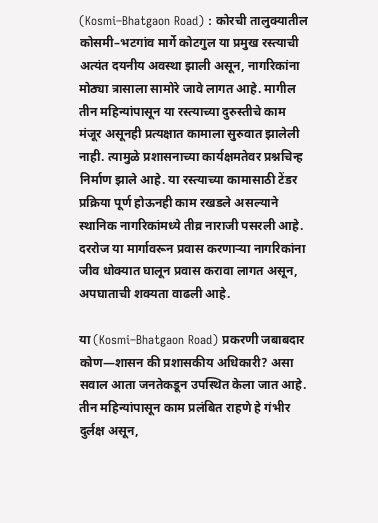(Kosmi–Bhatgaon Road) : कोरची तालुक्यातील कोसमी–भटगांव मार्गे कोटगुल या प्रमुख रस्त्याची अत्यंत दयनीय अवस्था झाली असून, नागरिकांना मोठ्या त्रासाला सामोरे जावे लागत आहे. मागील तीन महिन्यांपासून या रस्त्याच्या दुरुस्तीचे काम मंजूर असूनही प्रत्यक्षात कामाला सुरुवात झालेली नाही. त्यामुळे प्रशासनाच्या कार्यक्षमतेवर प्रश्नचिन्ह निर्माण झाले आहे. या रस्त्याच्या कामासाठी टेंडर प्रक्रिया पूर्ण होऊनही काम रखडले असल्याने स्थानिक नागरिकांमध्ये तीव्र नाराजी पसरली आहे. दररोज या मार्गावरून प्रवास करणाऱ्या नागरिकांना जीव धोक्यात घालून प्रवास करावा लागत असून, अपघाताची शक्यता वाढली आहे.

या (Kosmi–Bhatgaon Road) प्रकरणी जबाबदार कोण—शासन की प्रशासकीय अधिकारी? असा सवाल आता जनतेकडून उपस्थित केला जात आहे. तीन महिन्यांपासून काम प्रलंबित राहणे हे गंभीर दुर्लक्ष असून,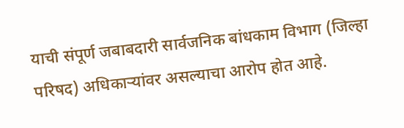याची संपूर्ण जबाबदारी सार्वजनिक बांधकाम विभाग (जिल्हा परिषद) अधिकाऱ्यांवर असल्याचा आरोप होत आहे.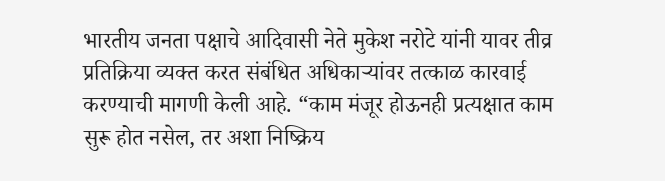भारतीय जनता पक्षाचे आदिवासी नेते मुकेश नरोटे यांनी यावर तीव्र प्रतिक्रिया व्यक्त करत संबंधित अधिकाऱ्यांवर तत्काळ कारवाई करण्याची मागणी केली आहे. “काम मंजूर होऊनही प्रत्यक्षात काम सुरू होत नसेल, तर अशा निष्क्रिय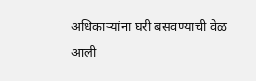अधिकाऱ्यांना घरी बसवण्याची वेळ आली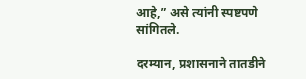आहे,” असे त्यांनी स्पष्टपणे सांगितले.

दरम्यान, प्रशासनाने तातडीने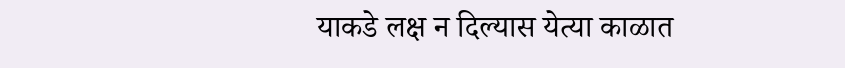याकडे लक्ष न दिल्यास येत्या काळात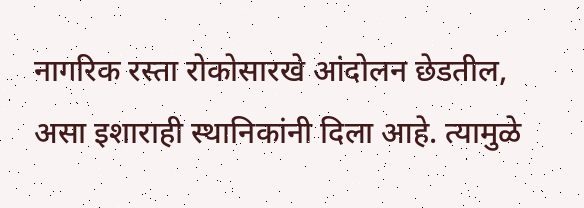नागरिक रस्ता रोकोसारखे आंदोलन छेडतील, असा इशाराही स्थानिकांनी दिला आहे. त्यामुळे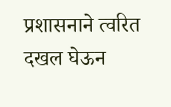प्रशासनाने त्वरित दखल घेऊन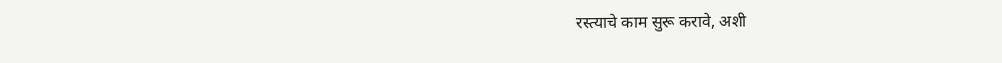रस्त्याचे काम सुरू करावे, अशी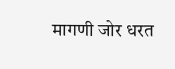मागणी जोर धरत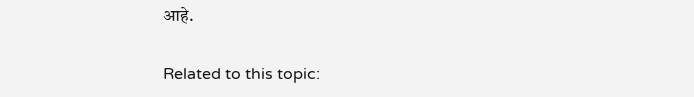आहे.

Related to this topic: